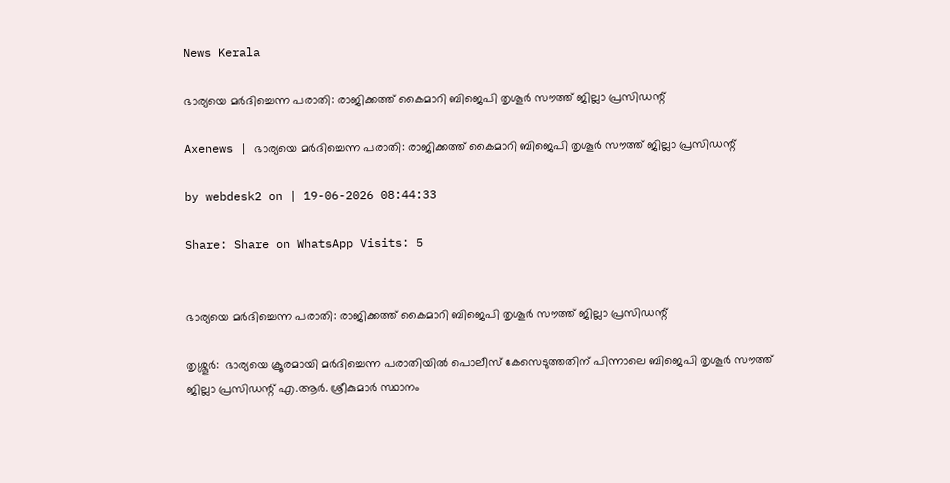News Kerala

ഭാര്യയെ മര്‍ദിച്ചെന്ന പരാതി: രാജിക്കത്ത് കൈമാറി ബിജെപി തൃശൂര്‍ സൗത്ത് ജില്ലാ പ്രസിഡന്റ്

Axenews | ഭാര്യയെ മര്‍ദിച്ചെന്ന പരാതി: രാജിക്കത്ത് കൈമാറി ബിജെപി തൃശൂര്‍ സൗത്ത് ജില്ലാ പ്രസിഡന്റ്

by webdesk2 on | 19-06-2026 08:44:33

Share: Share on WhatsApp Visits: 5


ഭാര്യയെ മര്‍ദിച്ചെന്ന പരാതി: രാജിക്കത്ത് കൈമാറി ബിജെപി തൃശൂര്‍ സൗത്ത് ജില്ലാ പ്രസിഡന്റ്

തൃശ്ശൂര്‍:  ഭാര്യയെ ക്രൂരമായി മര്‍ദിച്ചെന്ന പരാതിയില്‍ പൊലീസ് കേസെടുത്തതിന് പിന്നാലെ ബിജെപി തൃശൂര്‍ സൗത്ത് ജില്ലാ പ്രസിഡന്റ് എ.ആര്‍. ശ്രീകുമാര്‍ സ്ഥാനം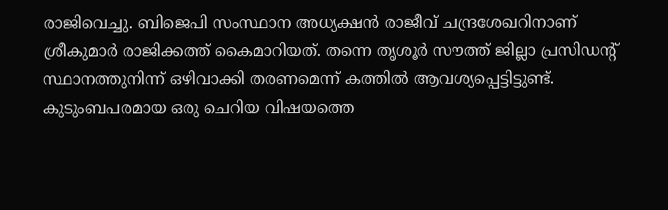രാജിവെച്ചു. ബിജെപി സംസ്ഥാന അധ്യക്ഷന്‍ രാജീവ് ചന്ദ്രശേഖറിനാണ് ശ്രീകുമാര്‍ രാജിക്കത്ത് കൈമാറിയത്. തന്നെ തൃശൂര്‍ സൗത്ത് ജില്ലാ പ്രസിഡന്റ് സ്ഥാനത്തുനിന്ന് ഒഴിവാക്കി തരണമെന്ന് കത്തില്‍ ആവശ്യപ്പെട്ടിട്ടുണ്ട്. കുടുംബപരമായ ഒരു ചെറിയ വിഷയത്തെ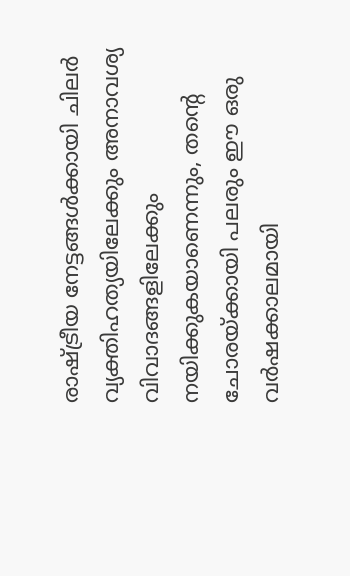രാഷ്ട്രീയ നേട്ടങ്ങള്‍ക്കായി ചിലര്‍ വ്യക്തിഹത്യയിലേക്കും അനാവശ്യ വിവാദങ്ങളിലേക്കും നയിക്കുകയാണെന്നും, തന്റെ ചോരയ്ക്കായി പലരും ഈ ഒരു വര്‍ഷക്കാലമായി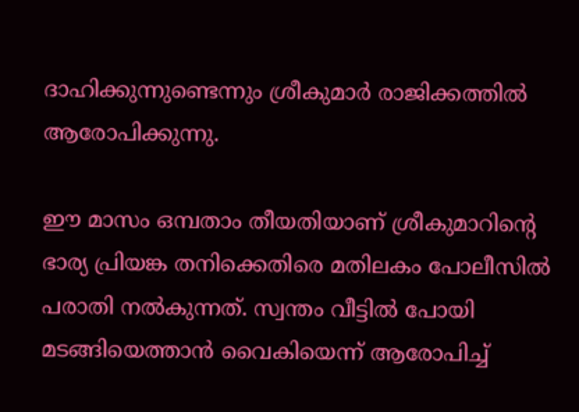ദാഹിക്കുന്നുണ്ടെന്നും ശ്രീകുമാര്‍ രാജിക്കത്തില്‍ ആരോപിക്കുന്നു.

ഈ മാസം ഒമ്പതാം തീയതിയാണ് ശ്രീകുമാറിന്റെ ഭാര്യ പ്രിയങ്ക തനിക്കെതിരെ മതിലകം പോലീസില്‍ പരാതി നല്‍കുന്നത്. സ്വന്തം വീട്ടില്‍ പോയി മടങ്ങിയെത്താന്‍ വൈകിയെന്ന് ആരോപിച്ച്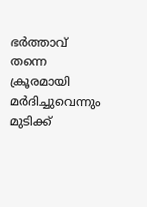ഭര്‍ത്താവ് തന്നെ ക്രൂരമായി മര്‍ദിച്ചുവെന്നും മുടിക്ക്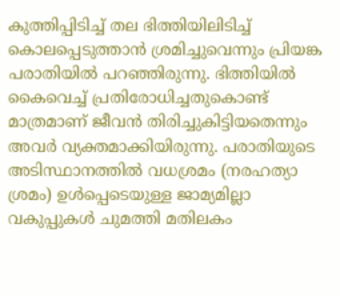കുത്തിപ്പിടിച്ച് തല ഭിത്തിയിലിടിച്ച് കൊലപ്പെടുത്താന്‍ ശ്രമിച്ചുവെന്നും പ്രിയങ്ക പരാതിയില്‍ പറഞ്ഞിരുന്നു. ഭിത്തിയില്‍ കൈവെച്ച് പ്രതിരോധിച്ചതുകൊണ്ട് മാത്രമാണ് ജീവന്‍ തിരിച്ചുകിട്ടിയതെന്നും അവര്‍ വ്യക്തമാക്കിയിരുന്നു. പരാതിയുടെ അടിസ്ഥാനത്തില്‍ വധശ്രമം (നരഹത്യാ ശ്രമം) ഉള്‍പ്പെടെയുള്ള ജാമ്യമില്ലാ വകുപ്പുകള്‍ ചുമത്തി മതിലകം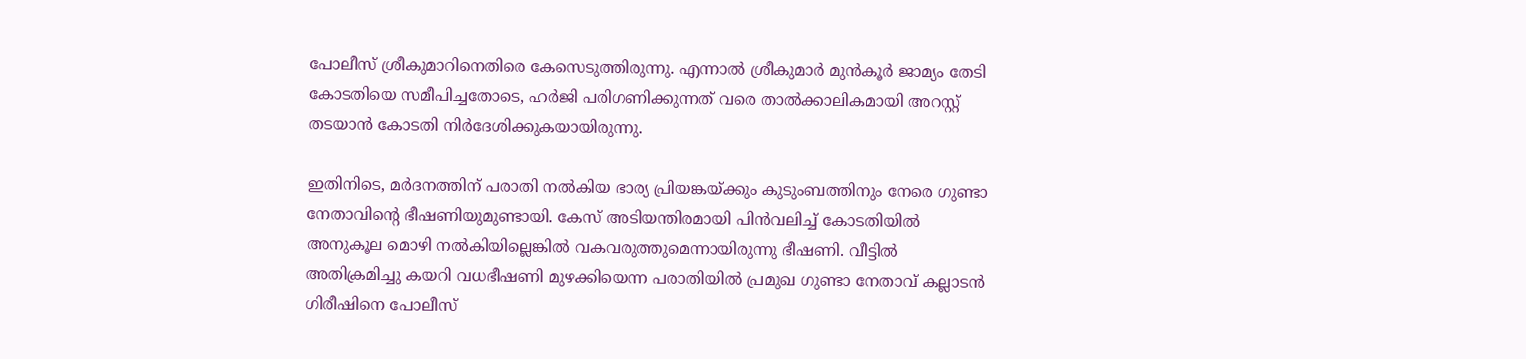പോലീസ് ശ്രീകുമാറിനെതിരെ കേസെടുത്തിരുന്നു. എന്നാല്‍ ശ്രീകുമാര്‍ മുന്‍കൂര്‍ ജാമ്യം തേടി കോടതിയെ സമീപിച്ചതോടെ, ഹര്‍ജി പരിഗണിക്കുന്നത് വരെ താല്‍ക്കാലികമായി അറസ്റ്റ് തടയാന്‍ കോടതി നിര്‍ദേശിക്കുകയായിരുന്നു.

ഇതിനിടെ, മര്‍ദനത്തിന് പരാതി നല്‍കിയ ഭാര്യ പ്രിയങ്കയ്ക്കും കുടുംബത്തിനും നേരെ ഗുണ്ടാ നേതാവിന്റെ ഭീഷണിയുമുണ്ടായി. കേസ് അടിയന്തിരമായി പിന്‍വലിച്ച് കോടതിയില്‍ അനുകൂല മൊഴി നല്‍കിയില്ലെങ്കില്‍ വകവരുത്തുമെന്നായിരുന്നു ഭീഷണി. വീട്ടില്‍ അതിക്രമിച്ചു കയറി വധഭീഷണി മുഴക്കിയെന്ന പരാതിയില്‍ പ്രമുഖ ഗുണ്ടാ നേതാവ് കല്ലാടന്‍ ഗിരീഷിനെ പോലീസ്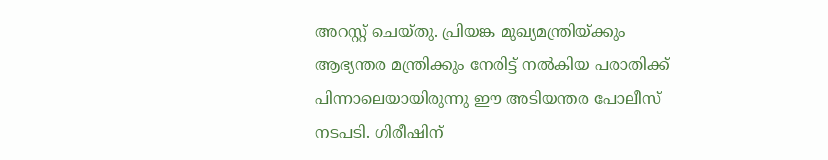അറസ്റ്റ് ചെയ്തു. പ്രിയങ്ക മുഖ്യമന്ത്രിയ്ക്കും ആഭ്യന്തര മന്ത്രിക്കും നേരിട്ട് നല്‍കിയ പരാതിക്ക് പിന്നാലെയായിരുന്നു ഈ അടിയന്തര പോലീസ് നടപടി. ഗിരീഷിന്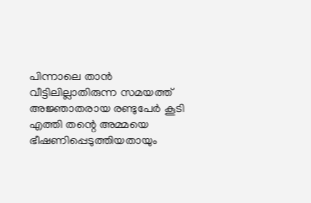പിന്നാലെ താന്‍ വീട്ടിലില്ലാതിരുന്ന സമയത്ത് അജ്ഞാതരായ രണ്ടുപേര്‍ കൂടി എത്തി തന്റെ അമ്മയെ ഭീഷണിപ്പെടുത്തിയതായും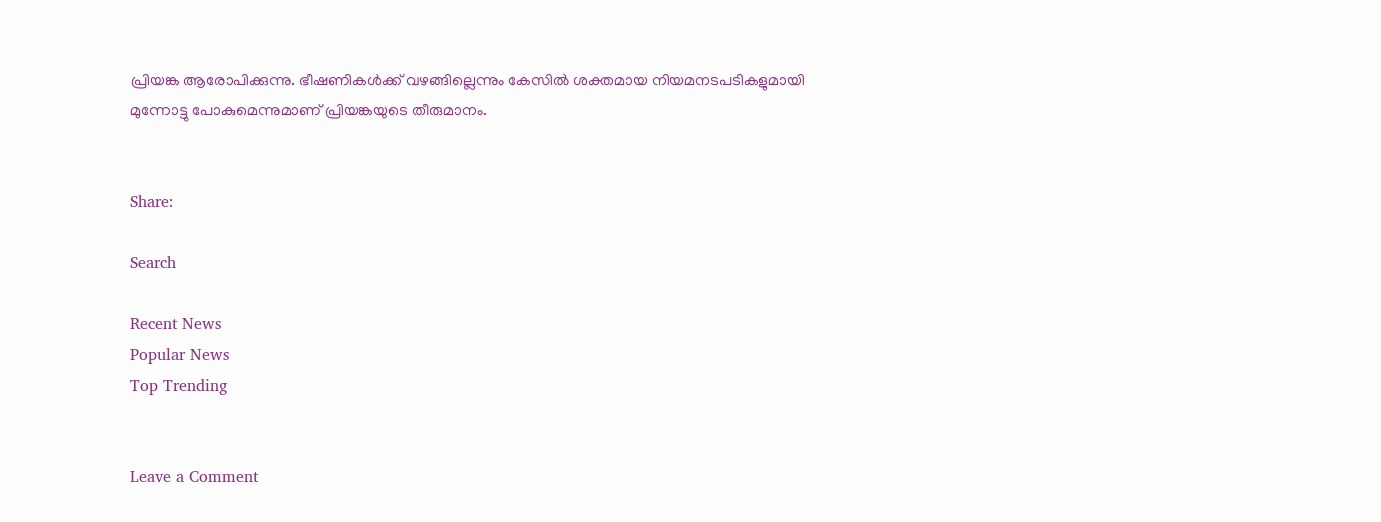പ്രിയങ്ക ആരോപിക്കുന്നു. ഭീഷണികള്‍ക്ക് വഴങ്ങില്ലെന്നും കേസില്‍ ശക്തമായ നിയമനടപടികളുമായി മുന്നോട്ടു പോകുമെന്നുമാണ് പ്രിയങ്കയുടെ തീരുമാനം.


Share:

Search

Recent News
Popular News
Top Trending


Leave a Comment